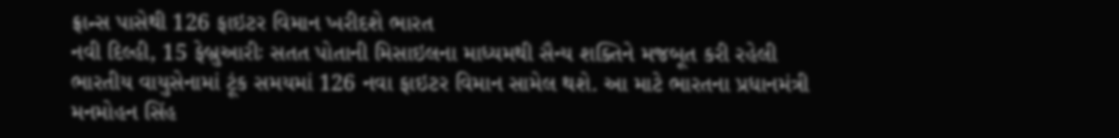ફ્રાન્સ પાસેથી 126 ફાઇટર વિમાન ખરીદશે ભારત
નવી દિલ્હી, 15 ફેબ્રુઆરીઃ સતત પોતાની મિસાઇલના માધ્યમથી સૈન્ય શક્તિને મજબૂત કરી રહેલી ભારતીય વાયુસેનામાં ટૂંક સમયમાં 126 નવા ફાઇટર વિમાન સામેલ થશે. આ માટે ભારતના પ્રધાનમંત્રી મનમોહન સિંહ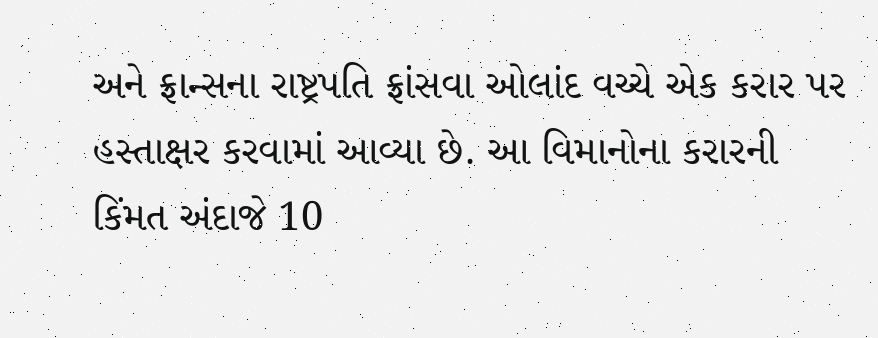અને ફ્રાન્સના રાષ્ટ્રપતિ ફ્રાંસવા ઓલાંદ વચ્ચે એક કરાર પર હસ્તાક્ષર કરવામાં આવ્યા છે. આ વિમાનોના કરારની કિંમત અંદાજે 10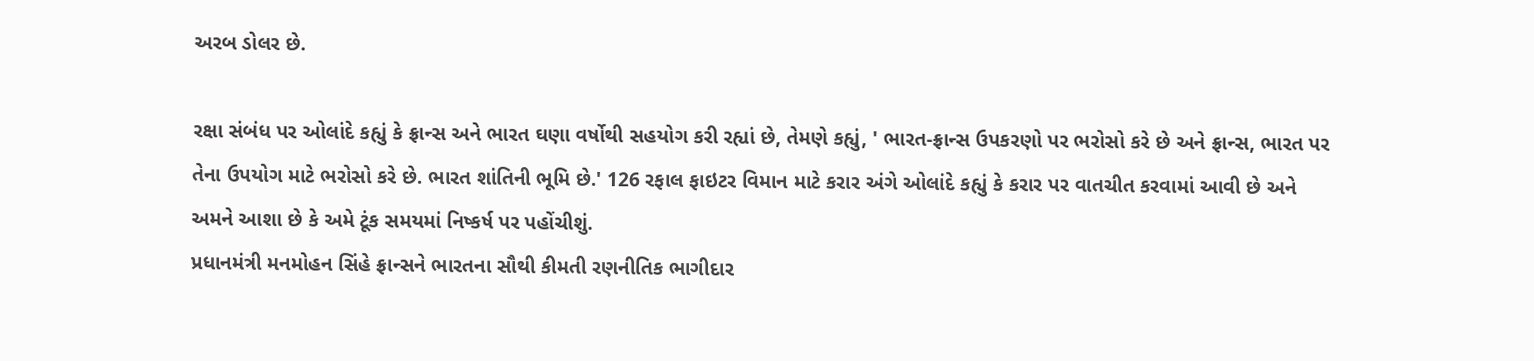અરબ ડોલર છે.

રક્ષા સંબંધ પર ઓલાંદે કહ્યું કે ફ્રાન્સ અને ભારત ઘણા વર્ષોથી સહયોગ કરી રહ્યાં છે, તેમણે કહ્યું, ' ભારત-ફ્રાન્સ ઉપકરણો પર ભરોસો કરે છે અને ફ્રાન્સ, ભારત પર તેના ઉપયોગ માટે ભરોસો કરે છે. ભારત શાંતિની ભૂમિ છે.' 126 રફાલ ફાઇટર વિમાન માટે કરાર અંગે ઓલાંદે કહ્યું કે કરાર પર વાતચીત કરવામાં આવી છે અને અમને આશા છે કે અમે ટૂંક સમયમાં નિષ્કર્ષ પર પહોંચીશું.
પ્રધાનમંત્રી મનમોહન સિંહે ફ્રાન્સને ભારતના સૌથી કીમતી રણનીતિક ભાગીદાર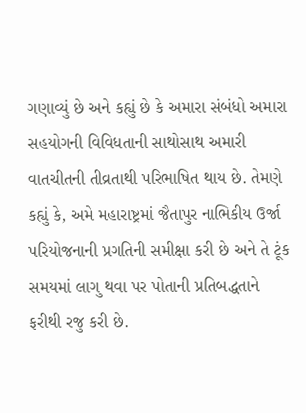ગણાવ્યું છે અને કહ્યું છે કે અમારા સંબંધો અમારા સહયોગની વિવિધતાની સાથોસાથ અમારી વાતચીતની તીવ્રતાથી પરિભાષિત થાય છે. તેમણે કહ્યું કે, અમે મહારાષ્ટ્રમાં જૈતાપુર નાભિકીય ઉર્જા પરિયોજનાની પ્રગતિની સમીક્ષા કરી છે અને તે ટૂંક સમયમાં લાગુ થવા પર પોતાની પ્રતિબદ્ધતાને ફરીથી રજુ કરી છે.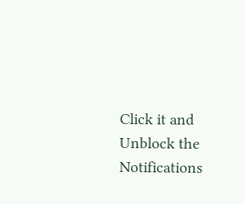Click it and Unblock the Notifications